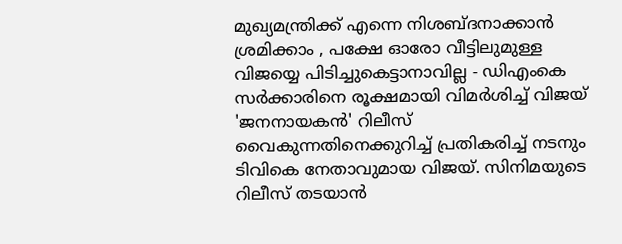മുഖ്യമന്ത്രിക്ക് എന്നെ നിശബ്ദനാക്കാൻ ശ്രമിക്കാം , പക്ഷേ ഓരോ വീട്ടിലുമുള്ള വിജയ്യെ പിടിച്ചുകെട്ടാനാവില്ല - ഡിഎംകെ സർക്കാരിനെ രൂക്ഷമായി വിമർശിച്ച് വിജയ്
'ജനനായകൻ' റിലീസ് വൈകുന്നതിനെക്കുറിച്ച് പ്രതികരിച്ച് നടനും ടിവികെ നേതാവുമായ വിജയ്. സിനിമയുടെ റിലീസ് തടയാൻ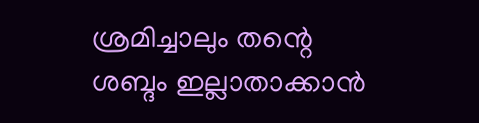ശ്രമിച്ചാലും തന്റെ ശബ്ദം ഇല്ലാതാക്കാൻ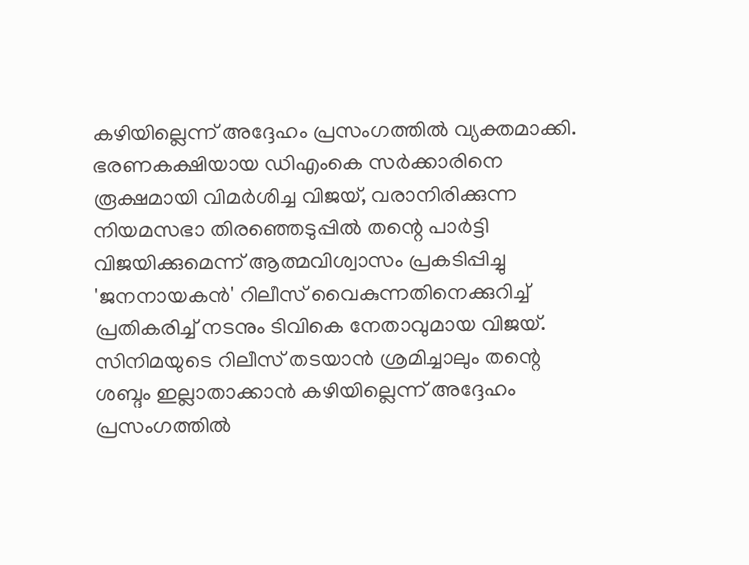കഴിയില്ലെന്ന് അദ്ദേഹം പ്രസംഗത്തിൽ വ്യക്തമാക്കി. ഭരണകക്ഷിയായ ഡിഎംകെ സർക്കാരിനെ രൂക്ഷമായി വിമർശിച്ച വിജയ്, വരാനിരിക്കുന്ന നിയമസഭാ തിരഞ്ഞെടുപ്പിൽ തന്റെ പാർട്ടി വിജയിക്കുമെന്ന് ആത്മവിശ്വാസം പ്രകടിപ്പിച്ചു
'ജനനായകൻ' റിലീസ് വൈകുന്നതിനെക്കുറിച്ച് പ്രതികരിച്ച് നടനും ടിവികെ നേതാവുമായ വിജയ്. സിനിമയുടെ റിലീസ് തടയാൻ ശ്രമിച്ചാലും തന്റെ ശബ്ദം ഇല്ലാതാക്കാൻ കഴിയില്ലെന്ന് അദ്ദേഹം പ്രസംഗത്തിൽ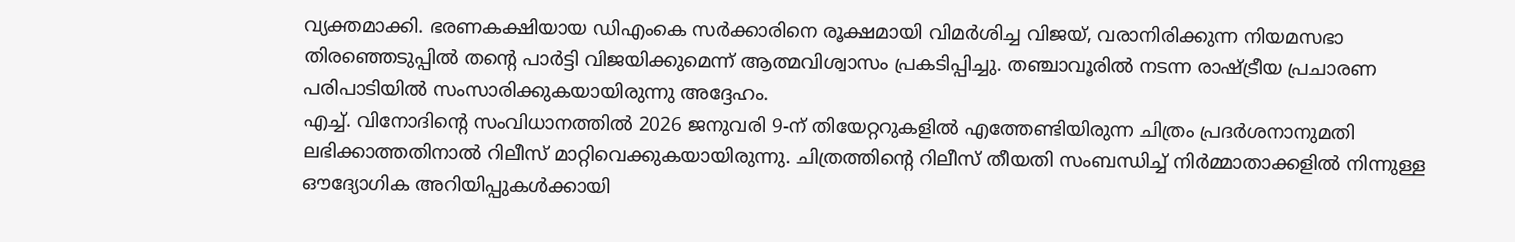വ്യക്തമാക്കി. ഭരണകക്ഷിയായ ഡിഎംകെ സർക്കാരിനെ രൂക്ഷമായി വിമർശിച്ച വിജയ്, വരാനിരിക്കുന്ന നിയമസഭാ തിരഞ്ഞെടുപ്പിൽ തന്റെ പാർട്ടി വിജയിക്കുമെന്ന് ആത്മവിശ്വാസം പ്രകടിപ്പിച്ചു. തഞ്ചാവൂരിൽ നടന്ന രാഷ്ട്രീയ പ്രചാരണ പരിപാടിയിൽ സംസാരിക്കുകയായിരുന്നു അദ്ദേഹം.
എച്ച്. വിനോദിന്റെ സംവിധാനത്തിൽ 2026 ജനുവരി 9-ന് തിയേറ്ററുകളിൽ എത്തേണ്ടിയിരുന്ന ചിത്രം പ്രദർശനാനുമതി ലഭിക്കാത്തതിനാൽ റിലീസ് മാറ്റിവെക്കുകയായിരുന്നു. ചിത്രത്തിന്റെ റിലീസ് തീയതി സംബന്ധിച്ച് നിർമ്മാതാക്കളിൽ നിന്നുള്ള ഔദ്യോഗിക അറിയിപ്പുകൾക്കായി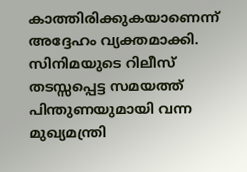കാത്തിരിക്കുകയാണെന്ന് അദ്ദേഹം വ്യക്തമാക്കി. സിനിമയുടെ റിലീസ് തടസ്സപ്പെട്ട സമയത്ത് പിന്തുണയുമായി വന്ന മുഖ്യമന്ത്രി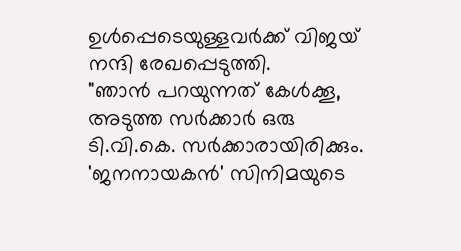ഉൾപ്പെടെയുള്ളവർക്ക് വിജയ് നന്ദി രേഖപ്പെടുത്തി.
"ഞാൻ പറയുന്നത് കേൾക്കൂ, അടുത്ത സർക്കാർ ഒരു ടി.വി.കെ. സർക്കാരായിരിക്കും. 'ജനനായകൻ' സിനിമയുടെ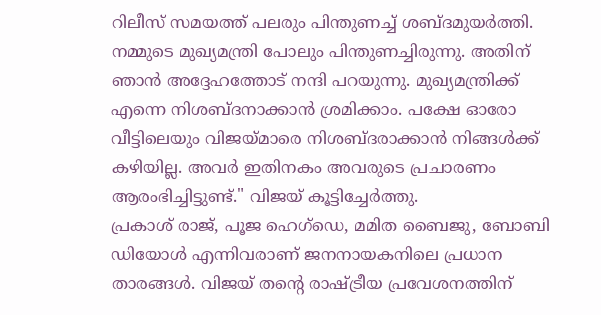റിലീസ് സമയത്ത് പലരും പിന്തുണച്ച് ശബ്ദമുയർത്തി. നമ്മുടെ മുഖ്യമന്ത്രി പോലും പിന്തുണച്ചിരുന്നു. അതിന് ഞാൻ അദ്ദേഹത്തോട് നന്ദി പറയുന്നു. മുഖ്യമന്ത്രിക്ക് എന്നെ നിശബ്ദനാക്കാൻ ശ്രമിക്കാം. പക്ഷേ ഓരോ വീട്ടിലെയും വിജയ്മാരെ നിശബ്ദരാക്കാൻ നിങ്ങൾക്ക് കഴിയില്ല. അവർ ഇതിനകം അവരുടെ പ്രചാരണം ആരംഭിച്ചിട്ടുണ്ട്." വിജയ് കൂട്ടിച്ചേർത്തു.
പ്രകാശ് രാജ്, പൂജ ഹെഗ്ഡെ, മമിത ബൈജു, ബോബി ഡിയോൾ എന്നിവരാണ് ജനനായകനിലെ പ്രധാന താരങ്ങൾ. വിജയ് തൻ്റെ രാഷ്ട്രീയ പ്രവേശനത്തിന്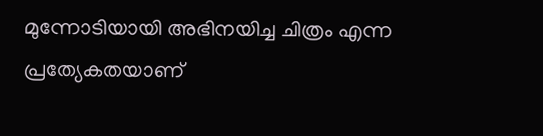മുന്നോടിയായി അഭിനയിച്ച ചിത്രം എന്ന പ്രത്യേകതയാണ്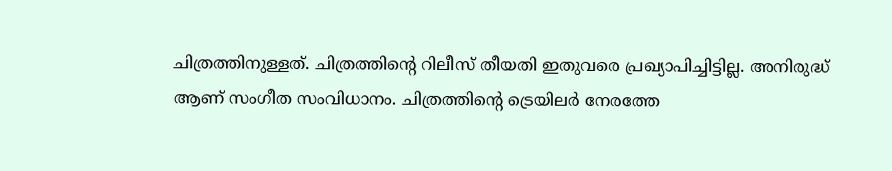ചിത്രത്തിനുള്ളത്. ചിത്രത്തിൻ്റെ റിലീസ് തീയതി ഇതുവരെ പ്രഖ്യാപിച്ചിട്ടില്ല. അനിരുദ്ധ് ആണ് സംഗീത സംവിധാനം. ചിത്രത്തിന്റെ ട്രെയിലർ നേരത്തേ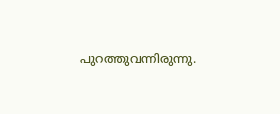പുറത്തുവന്നിരുന്നു.